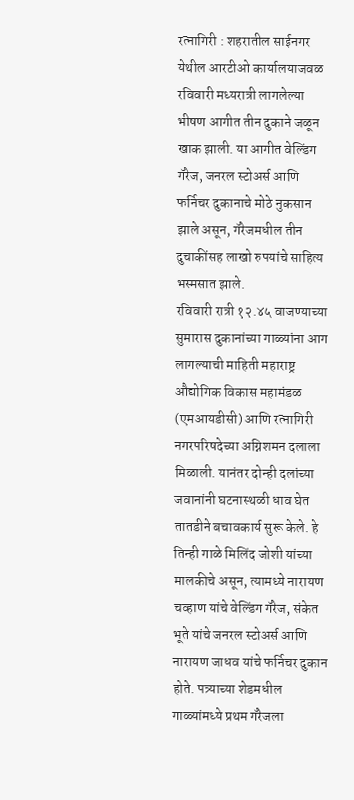रत्नागिरी : शहरातील साईनगर येथील आरटीओ कार्यालयाजवळ रविवारी मध्यरात्री लागलेल्या भीषण आगीत तीन दुकाने जळून खाक झाली. या आगीत वेल्डिंग गॅरेज, जनरल स्टोअर्स आणि फर्निचर दुकानाचे मोठे नुकसान झाले असून, गॅरेजमधील तीन दुचाकींसह लाखो रुपयांचे साहित्य भस्मसात झाले.
रविवारी रात्री १२.४५ वाजण्याच्या सुमारास दुकानांच्या गाळ्यांना आग लागल्याची माहिती महाराष्ट्र औद्योगिक विकास महामंडळ (एमआयडीसी) आणि रत्नागिरी नगरपरिषदेच्या अग्निशमन दलाला मिळाली. यानंतर दोन्ही दलांच्या जवानांनी घटनास्थळी धाव घेत तातडीने बचावकार्य सुरू केले. हे तिन्ही गाळे मिलिंद जोशी यांच्या मालकीचे असून, त्यामध्ये नारायण चव्हाण यांचे वेल्डिंग गॅरेज, संकेत भूते यांचे जनरल स्टोअर्स आणि नारायण जाधव यांचे फर्निचर दुकान होते. पत्र्याच्या शेडमधील गाळ्यांमध्ये प्रथम गॅरेजला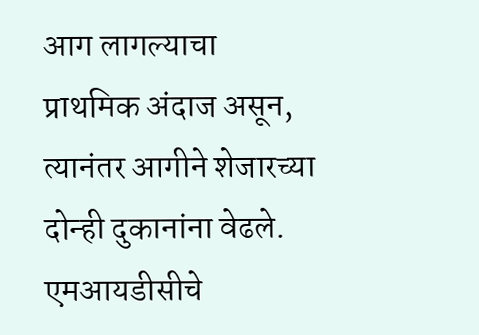आग लागल्याचा प्राथमिक अंदाज असून, त्यानंतर आगीने शेजारच्या दोन्ही दुकानांना वेढले.
एमआयडीसीचे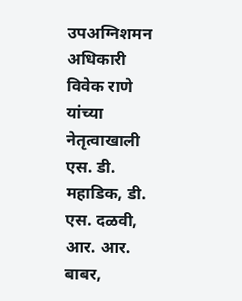उपअग्निशमन अधिकारी विवेक राणे यांच्या नेतृत्वाखाली एस. डी. महाडिक, डी. एस. दळवी, आर. आर. बाबर,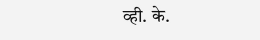व्ही. के.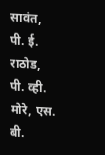सावंत, पी. ई. राठोड, पी. व्ही. मोरे, एस. बी.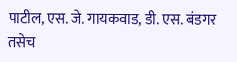पाटील, एस. जे. गायकवाड, डी. एस. बंडगर तसेच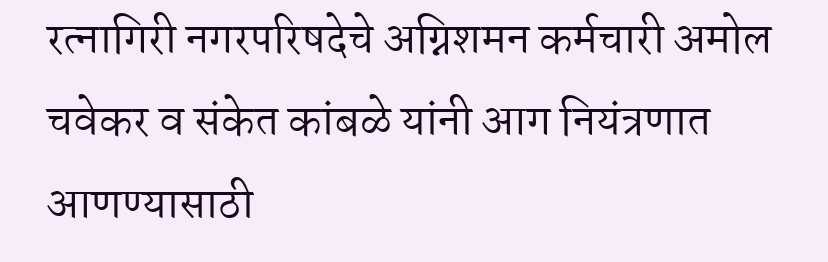रत्नागिरी नगरपरिषदेचे अग्निशमन कर्मचारी अमोल चवेकर व संकेत कांबळे यांनी आग नियंत्रणात आणण्यासाठी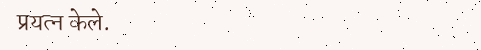प्रयत्न केले.